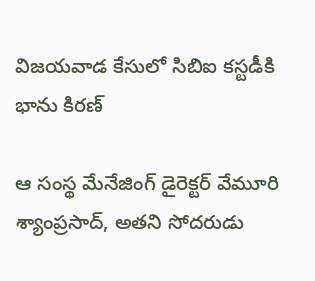విజయవాడ కేసులో సిబిఐ కస్టడీకి భాను కిరణ్

ఆ సంస్థ మేనేజింగ్ డైరెక్టర్ వేమూరి శ్యాంప్రసాద్, అతని సోదరుడు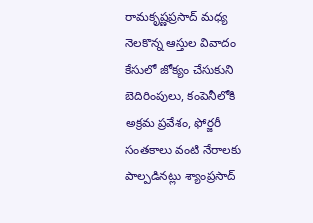రామకృష్ణప్రసాద్ మధ్య నెలకొన్న ఆస్తుల వివాదం కేసులో జోక్యం చేసుకుని బెదిరింపులు, కంపెనీలోకి అక్రమ ప్రవేశం, ఫోర్జరీ సంతకాలు వంటి నేరాలకు పాల్పడినట్లు శ్యాంప్రసాద్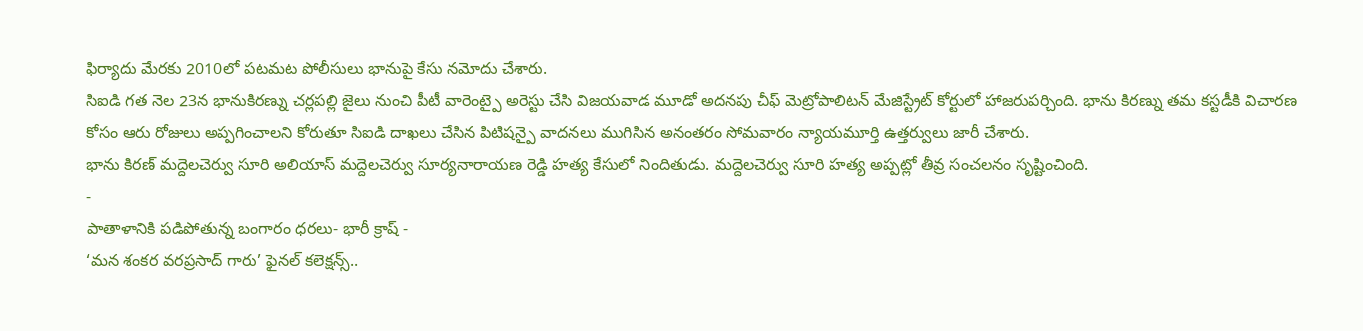ఫిర్యాదు మేరకు 2010లో పటమట పోలీసులు భానుపై కేసు నమోదు చేశారు.
సిఐడి గత నెల 23న భానుకిరణ్ను చర్లపల్లి జైలు నుంచి పీటీ వారెంట్పై అరెస్టు చేసి విజయవాడ మూడో అదనపు చీఫ్ మెట్రోపాలిటన్ మేజిస్ట్రేట్ కోర్టులో హాజరుపర్చింది. భాను కిరణ్ను తమ కస్టడీకి విచారణ కోసం ఆరు రోజులు అప్పగించాలని కోరుతూ సిఐడి దాఖలు చేసిన పిటిషన్పై వాదనలు ముగిసిన అనంతరం సోమవారం న్యాయమూర్తి ఉత్తర్వులు జారీ చేశారు.
భాను కిరణ్ మద్దెలచెర్వు సూరి అలియాస్ మద్దెలచెర్వు సూర్యనారాయణ రెడ్డి హత్య కేసులో నిందితుడు. మద్దెలచెర్వు సూరి హత్య అప్పట్లో తీవ్ర సంచలనం సృష్టించింది.
-
పాతాళానికి పడిపోతున్న బంగారం ధరలు- భారీ క్రాష్ -
‘మన శంకర వరప్రసాద్ గారు’ ఫైనల్ కలెక్షన్స్..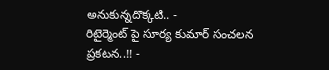అనుకున్నదొక్కటి.. -
రిటైర్మెంట్ పై సూర్య కుమార్ సంచలన ప్రకటన..!! -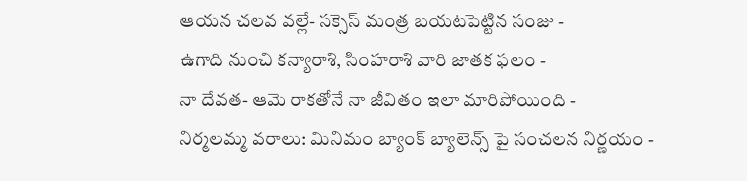ఆయన చలవ వల్లే- సక్సెస్ మంత్ర బయటపెట్టిన సంజు -
ఉగాది నుంచి కన్యారాశి, సింహరాశి వారి జాతక ఫలం -
నా దేవత- ఆమె రాకతోనే నా జీవితం ఇలా మారిపోయింది -
నిర్మలమ్మ వరాలు: మినిమం బ్యాంక్ బ్యాలెన్స్ పై సంచలన నిర్ణయం -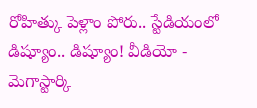రోహిత్కు పెళ్లాం పోరు.. స్టేడియంలో డిష్యూం.. డిష్యూం! వీడియో -
మెగాస్టార్కి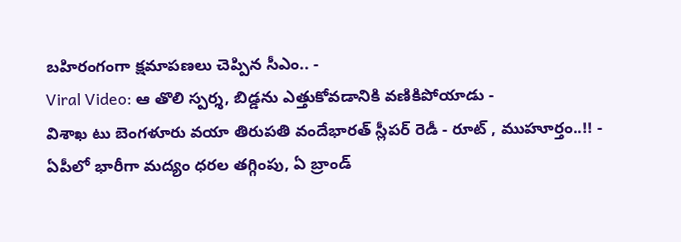బహిరంగంగా క్షమాపణలు చెప్పిన సీఎం.. -
Viral Video: ఆ తొలి స్పర్శ, బిడ్డను ఎత్తుకోవడానికి వణికిపోయాడు -
విశాఖ టు బెంగళూరు వయా తిరుపతి వందేభారత్ స్లీపర్ రెడీ - రూట్ , ముహూర్తం..!! -
ఏపీలో భారీగా మద్యం ధరల తగ్గింపు, ఏ బ్రాండ్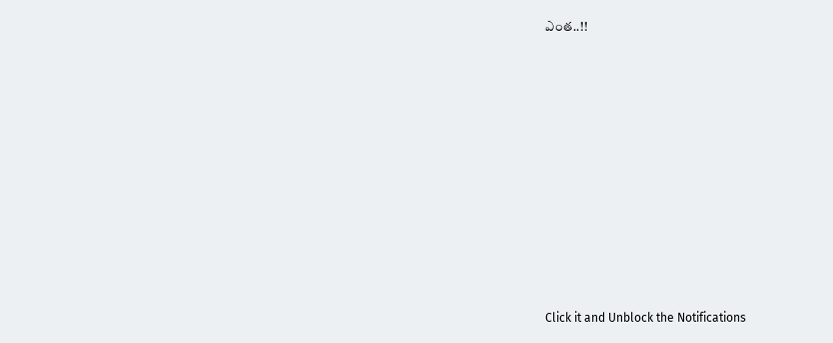ఎంత..!!












Click it and Unblock the Notifications